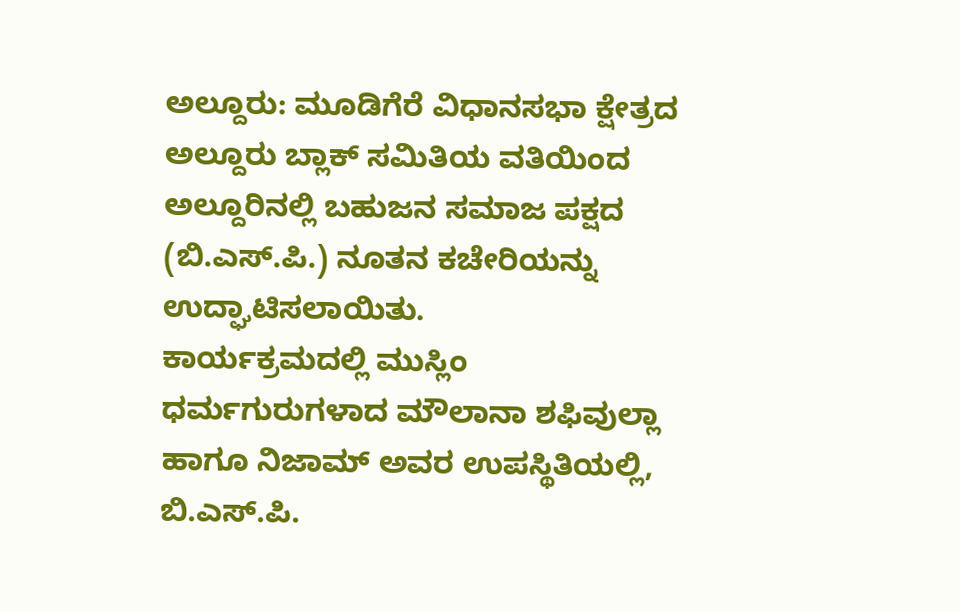ಅಲ್ದೂರು: ಮೂಡಿಗೆರೆ ವಿಧಾನಸಭಾ ಕ್ಷೇತ್ರದ ಅಲ್ದೂರು ಬ್ಲಾಕ್ ಸಮಿತಿಯ ವತಿಯಿಂದ ಅಲ್ದೂರಿನಲ್ಲಿ ಬಹುಜನ ಸಮಾಜ ಪಕ್ಷದ (ಬಿ.ಎಸ್.ಪಿ.) ನೂತನ ಕಚೇರಿಯನ್ನು ಉದ್ಘಾಟಿಸಲಾಯಿತು.
ಕಾರ್ಯಕ್ರಮದಲ್ಲಿ ಮುಸ್ಲಿಂ ಧರ್ಮಗುರುಗಳಾದ ಮೌಲಾನಾ ಶಫಿವುಲ್ಲಾ ಹಾಗೂ ನಿಜಾಮ್ ಅವರ ಉಪಸ್ಥಿತಿಯಲ್ಲಿ, ಬಿ.ಎಸ್.ಪಿ.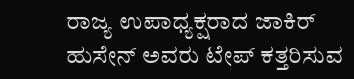ರಾಜ್ಯ ಉಪಾಧ್ಯಕ್ಷರಾದ ಜಾಕಿರ್ ಹುಸೇನ್ ಅವರು ಟೇಪ್ ಕತ್ತರಿಸುವ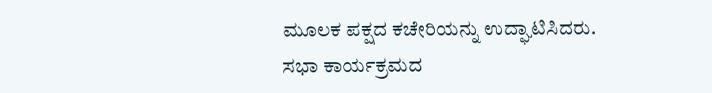ಮೂಲಕ ಪಕ್ಷದ ಕಚೇರಿಯನ್ನು ಉದ್ಘಾಟಿಸಿದರು.
ಸಭಾ ಕಾರ್ಯಕ್ರಮದ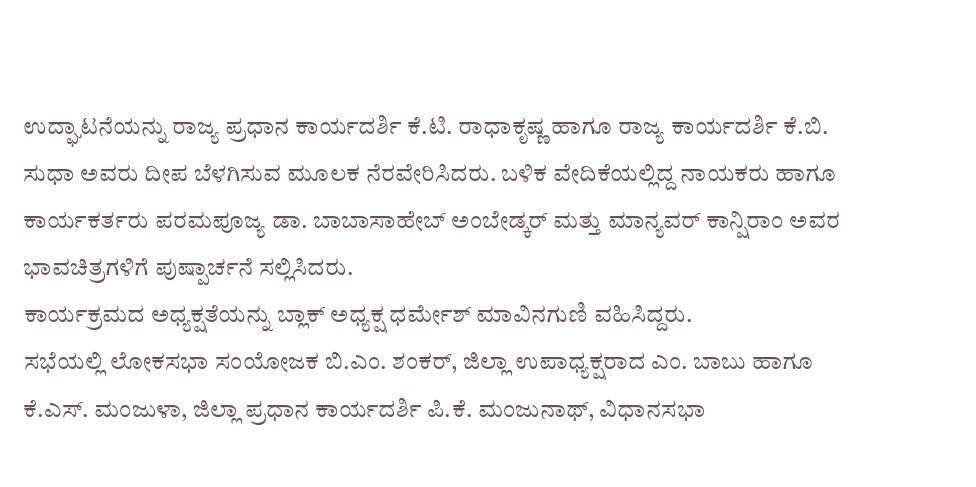ಉದ್ಘಾಟನೆಯನ್ನು ರಾಜ್ಯ ಪ್ರಧಾನ ಕಾರ್ಯದರ್ಶಿ ಕೆ.ಟಿ. ರಾಧಾಕೃಷ್ಣ ಹಾಗೂ ರಾಜ್ಯ ಕಾರ್ಯದರ್ಶಿ ಕೆ.ಬಿ. ಸುಧಾ ಅವರು ದೀಪ ಬೆಳಗಿಸುವ ಮೂಲಕ ನೆರವೇರಿಸಿದರು. ಬಳಿಕ ವೇದಿಕೆಯಲ್ಲಿದ್ದ ನಾಯಕರು ಹಾಗೂ ಕಾರ್ಯಕರ್ತರು ಪರಮಪೂಜ್ಯ ಡಾ. ಬಾಬಾಸಾಹೇಬ್ ಅಂಬೇಡ್ಕರ್ ಮತ್ತು ಮಾನ್ಯವರ್ ಕಾನ್ಷಿರಾಂ ಅವರ ಭಾವಚಿತ್ರಗಳಿಗೆ ಪುಷ್ಪಾರ್ಚನೆ ಸಲ್ಲಿಸಿದರು.
ಕಾರ್ಯಕ್ರಮದ ಅಧ್ಯಕ್ಷತೆಯನ್ನು ಬ್ಲಾಕ್ ಅಧ್ಯಕ್ಷ ಧರ್ಮೇಶ್ ಮಾವಿನಗುಣಿ ವಹಿಸಿದ್ದರು.
ಸಭೆಯಲ್ಲಿ ಲೋಕಸಭಾ ಸಂಯೋಜಕ ಬಿ.ಎಂ. ಶಂಕರ್, ಜಿಲ್ಲಾ ಉಪಾಧ್ಯಕ್ಷರಾದ ಎಂ. ಬಾಬು ಹಾಗೂ ಕೆ.ಎಸ್. ಮಂಜುಳಾ, ಜಿಲ್ಲಾ ಪ್ರಧಾನ ಕಾರ್ಯದರ್ಶಿ ಪಿ.ಕೆ. ಮಂಜುನಾಥ್, ವಿಧಾನಸಭಾ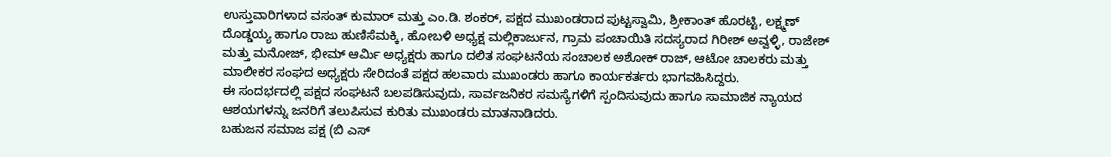ಉಸ್ತುವಾರಿಗಳಾದ ವಸಂತ್ ಕುಮಾರ್ ಮತ್ತು ಎಂ.ಡಿ. ಶಂಕರ್, ಪಕ್ಷದ ಮುಖಂಡರಾದ ಪುಟ್ಟಸ್ವಾಮಿ, ಶ್ರೀಕಾಂತ್ ಹೊರಟ್ಟಿ, ಲಕ್ಷ್ಮಣ್ ದೊಡ್ಡಯ್ಯ ಹಾಗೂ ರಾಜು ಹುಣಿಸೆಮಕ್ಕಿ, ಹೋಬಳಿ ಅಧ್ಯಕ್ಷ ಮಲ್ಲಿಕಾರ್ಜುನ, ಗ್ರಾಮ ಪಂಚಾಯಿತಿ ಸದಸ್ಯರಾದ ಗಿರೀಶ್ ಅವ್ವಳ್ಳಿ, ರಾಜೇಶ್ ಮತ್ತು ಮನೋಜ್, ಭೀಮ್ ಆರ್ಮಿ ಅಧ್ಯಕ್ಷರು ಹಾಗೂ ದಲಿತ ಸಂಘಟನೆಯ ಸಂಚಾಲಕ ಅಶೋಕ್ ರಾಜ್, ಆಟೋ ಚಾಲಕರು ಮತ್ತು ಮಾಲೀಕರ ಸಂಘದ ಅಧ್ಯಕ್ಷರು ಸೇರಿದಂತೆ ಪಕ್ಷದ ಹಲವಾರು ಮುಖಂಡರು ಹಾಗೂ ಕಾರ್ಯಕರ್ತರು ಭಾಗವಹಿಸಿದ್ದರು.
ಈ ಸಂದರ್ಭದಲ್ಲಿ ಪಕ್ಷದ ಸಂಘಟನೆ ಬಲಪಡಿಸುವುದು, ಸಾರ್ವಜನಿಕರ ಸಮಸ್ಯೆಗಳಿಗೆ ಸ್ಪಂದಿಸುವುದು ಹಾಗೂ ಸಾಮಾಜಿಕ ನ್ಯಾಯದ ಆಶಯಗಳನ್ನು ಜನರಿಗೆ ತಲುಪಿಸುವ ಕುರಿತು ಮುಖಂಡರು ಮಾತನಾಡಿದರು.
ಬಹುಜನ ಸಮಾಜ ಪಕ್ಷ (ಬಿ ಎಸ್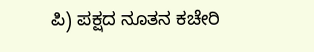ಪಿ) ಪಕ್ಷದ ನೂತನ ಕಚೇರಿ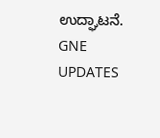ಉದ್ಘಾಟನೆ.
GNE UPDATES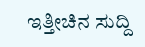ಇತ್ತೀಚಿನ ಸುದ್ದಿ